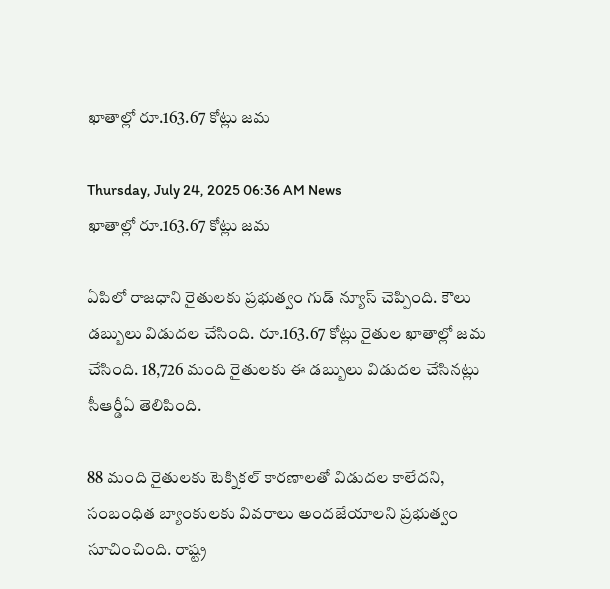ఖాతాల్లో రూ.163.67 కోట్లు జమ

Thursday, July 24, 2025 06:36 AM News
ఖాతాల్లో రూ.163.67 కోట్లు జమ

ఏపిలో రాజధాని రైతులకు ప్రభుత్వం గుడ్ న్యూస్ చెప్పింది. కౌలు డబ్బులు విడుదల చేసింది. రూ.163.67 కోట్లు రైతుల ఖాతాల్లో జమ చేసింది. 18,726 మంది రైతులకు ఈ డబ్బులు విడుదల చేసినట్లు సీఆర్డీఏ తెలిపింది.

88 మంది రైతులకు టెక్నికల్ కారణాలతో విడుదల కాలేదని, సంబంధిత బ్యాంకులకు వివరాలు అందజేయాలని ప్రభుత్వం సూచించింది. రాష్ట్ర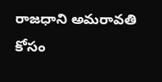రాజధాని అమరావతి కోసం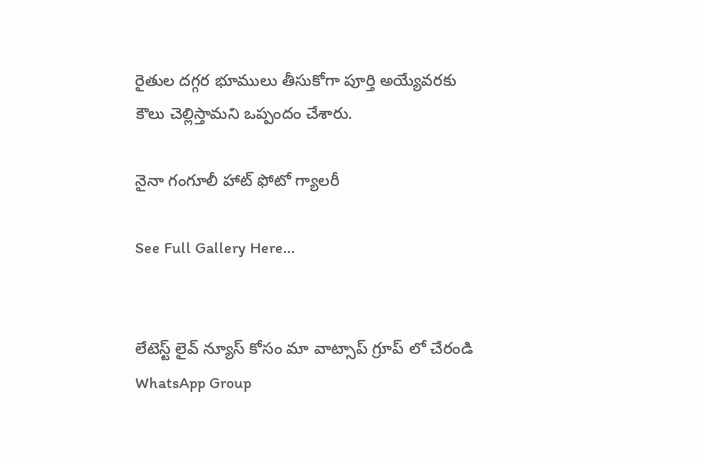రైతుల దగ్గర భూములు తీసుకోగా పూర్తి అయ్యేవరకు కౌలు చెల్లిస్తామని ఒప్పందం చేశారు.

నైనా గంగూలీ హాట్ ఫోటో గ్యాలరీ

See Full Gallery Here...


లేటెస్ట్ లైవ్ న్యూస్ కోసం మా వాట్సాప్ గ్రూప్ లో చేరండి
WhatsApp Group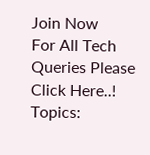Join Now
For All Tech Queries Please Click Here..!
Topics: